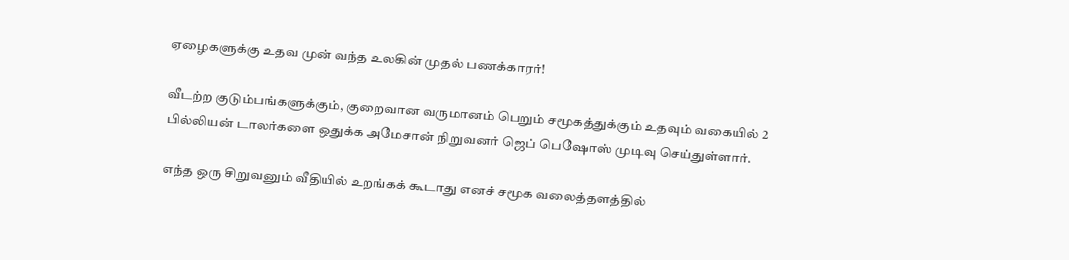ஏழைகளுக்கு உதவ முன் வந்த உலகின் முதல் பணக்காரர்!

வீடற்ற குடும்பங்களுக்கும், குறைவான வருமானம் பெறும் சமூகத்துக்கும் உதவும் வகையில் 2 பில்லியன் டாலர்களை ஒதுக்க அமேசான் நிறுவனர் ஜெப் பெஷோஸ் முடிவு செய்துள்ளார்.

எந்த ஒரு சிறுவனும் வீதியில் உறங்கக் கூடாது எனச் சமூக வலைத்தளத்தில்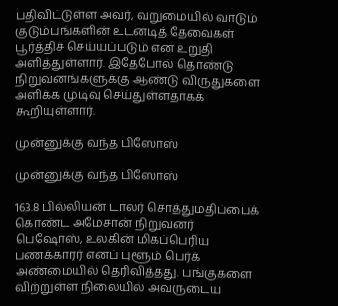பதிவிட்டுள்ள அவர், வறுமையில் வாடும் குடும்பங்களின் உடனடித் தேவைகள் பூர்த்திச் செய்யப்படும் என உறுதி அளித்துள்ளார். இதேபோல் தொண்டு நிறுவனங்களுக்கு ஆண்டு விருதுகளை அளிக்க முடிவு செய்துள்ளதாகக் கூறியுள்ளார்.

முன்னுக்கு வந்த பிஸோஸ்

முன்னுக்கு வந்த பிஸோஸ்

163.8 பில்லியன் டாலர் சொத்துமதிப்பைக் கொண்ட அமேசான் நிறுவனர் பெஷோஸ், உலகின் மிகப்பெரிய பணக்காரர் எனப் புளூம் பெர்க் அண்மையில் தெரிவித்தது. பங்குகளை விற்றுள்ள நிலையில் அவருடைய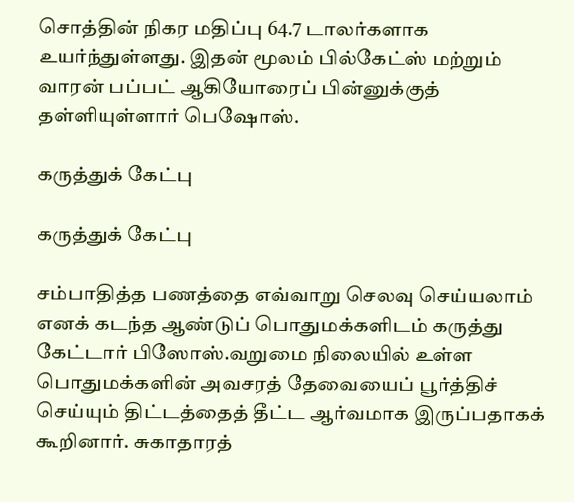சொத்தின் நிகர மதிப்பு 64.7 டாலர்களாக உயர்ந்துள்ளது. இதன் மூலம் பில்கேட்ஸ் மற்றும் வாரன் பப்பட் ஆகியோரைப் பின்னுக்குத் தள்ளியுள்ளார் பெஷோஸ்.

கருத்துக் கேட்பு

கருத்துக் கேட்பு

சம்பாதித்த பணத்தை எவ்வாறு செலவு செய்யலாம் எனக் கடந்த ஆண்டுப் பொதுமக்களிடம் கருத்து கேட்டார் பிஸோஸ்.வறுமை நிலையில் உள்ள பொதுமக்களின் அவசரத் தேவையைப் பூர்த்திச் செய்யும் திட்டத்தைத் தீட்ட ஆர்வமாக இருப்பதாகக் கூறினார். சுகாதாரத்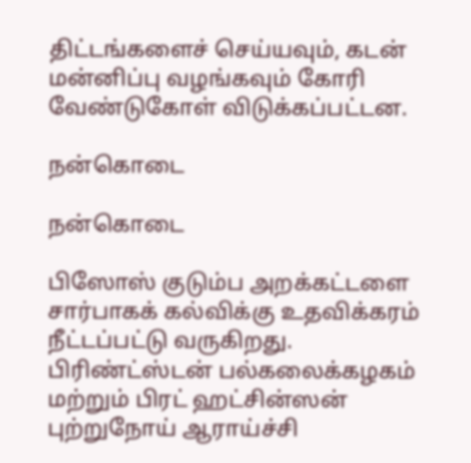திட்டங்களைச் செய்யவும், கடன் மன்னிப்பு வழங்கவும் கோரி வேண்டுகோள் விடுக்கப்பட்டன.

நன்கொடை

நன்கொடை

பிஸோஸ் குடும்ப அறக்கட்டளை சார்பாகக் கல்விக்கு உதவிக்கரம் நீட்டப்பட்டு வருகிறது. பிரிண்ட்ஸ்டன் பல்கலைக்கழகம் மற்றும் பிரட் ஹட்சின்ஸன் புற்றுநோய் ஆராய்ச்சி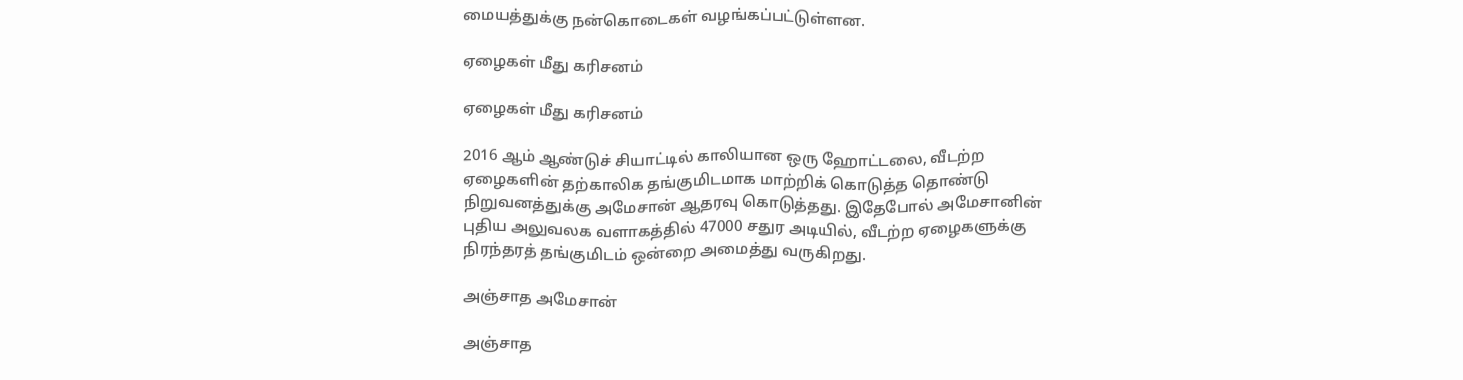மையத்துக்கு நன்கொடைகள் வழங்கப்பட்டுள்ளன.

ஏழைகள் மீது கரிசனம்

ஏழைகள் மீது கரிசனம்

2016 ஆம் ஆண்டுச் சியாட்டில் காலியான ஒரு ஹோட்டலை, வீடற்ற ஏழைகளின் தற்காலிக தங்குமிடமாக மாற்றிக் கொடுத்த தொண்டு நிறுவனத்துக்கு அமேசான் ஆதரவு கொடுத்தது. இதேபோல் அமேசானின் புதிய அலுவலக வளாகத்தில் 47000 சதுர அடியில், வீடற்ற ஏழைகளுக்கு நிரந்தரத் தங்குமிடம் ஒன்றை அமைத்து வருகிறது.

அஞ்சாத அமேசான்

அஞ்சாத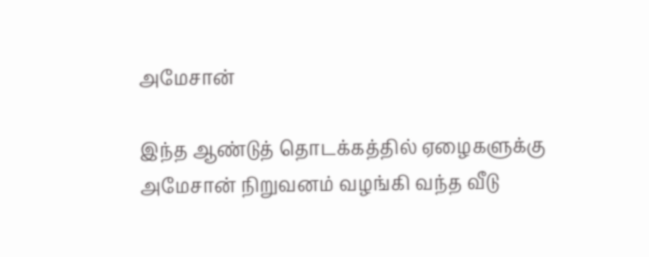அமேசான்

இந்த ஆண்டுத் தொடக்கத்தில் ஏழைகளுக்கு அமேசான் நிறுவனம் வழங்கி வந்த வீடு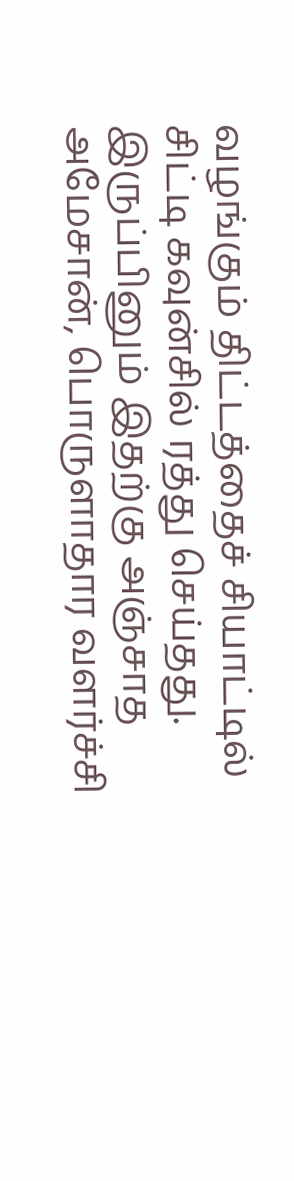வழங்கும் திட்டத்தைச் சியாட்டில் சிட்டி கவுன்சில் ரத்து செய்தது. இருப்பினும் இதற்கு அஞ்சாத அமேசான், பொருளாதார வளர்ச்சி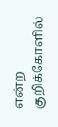என்ற குறிக்கோளில்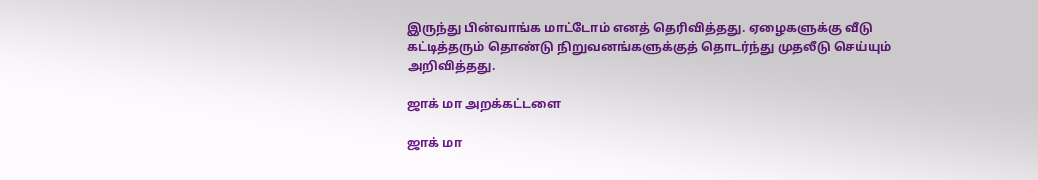இருந்து பின்வாங்க மாட்டோம் எனத் தெரிவித்தது. ஏழைகளுக்கு வீடு கட்டித்தரும் தொண்டு நிறுவனங்களுக்குத் தொடர்ந்து முதலீடு செய்யும் அறிவித்தது.

ஜாக் மா அறக்கட்டளை

ஜாக் மா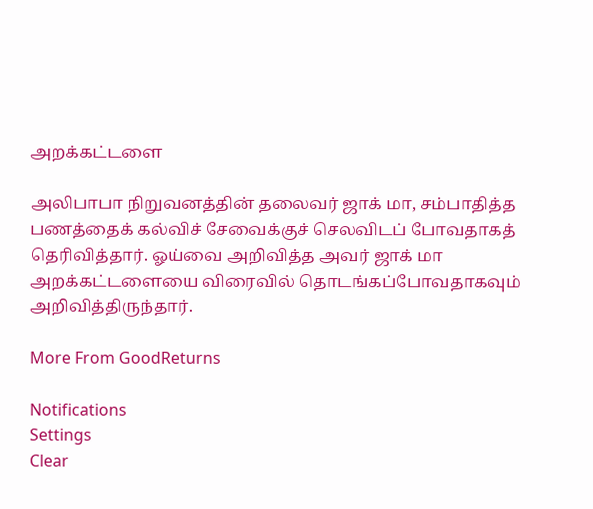அறக்கட்டளை

அலிபாபா நிறுவனத்தின் தலைவர் ஜாக் மா, சம்பாதித்த பணத்தைக் கல்விச் சேவைக்குச் செலவிடப் போவதாகத் தெரிவித்தார். ஓய்வை அறிவித்த அவர் ஜாக் மா அறக்கட்டளையை விரைவில் தொடங்கப்போவதாகவும் அறிவித்திருந்தார்.

More From GoodReturns

Notifications
Settings
Clear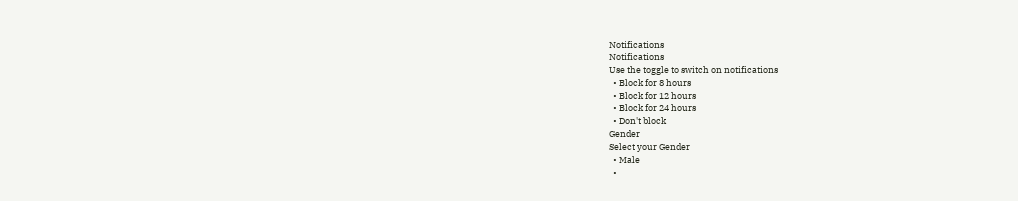Notifications
Notifications
Use the toggle to switch on notifications
  • Block for 8 hours
  • Block for 12 hours
  • Block for 24 hours
  • Don't block
Gender
Select your Gender
  • Male
  •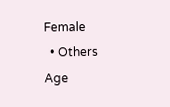Female
  • Others
Age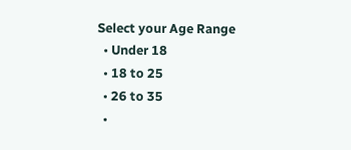Select your Age Range
  • Under 18
  • 18 to 25
  • 26 to 35
  •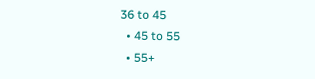36 to 45
  • 45 to 55
  • 55+